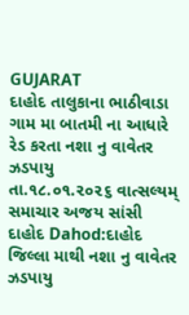GUJARAT
દાહોદ તાલુકાના ભાઠીવાડા ગામ મા બાતમી ના આધારે રેડ કરતા નશા નુ વાવેતર ઝડપાયુ
તા.૧૮.૦૧.૨૦૨૬ વાત્સલ્યમ્ સમાચાર અજય સાંસી દાહોદ Dahod:દાહોદ જિલ્લા માથી નશા નુ વાવેતર ઝડપાયુ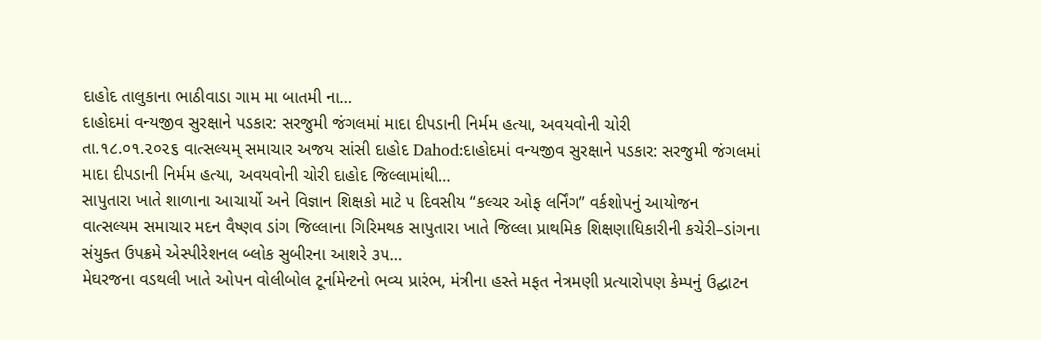દાહોદ તાલુકાના ભાઠીવાડા ગામ મા બાતમી ના…
દાહોદમાં વન્યજીવ સુરક્ષાને પડકાર: સરજુમી જંગલમાં માદા દીપડાની નિર્મમ હત્યા, અવયવોની ચોરી
તા.૧૮.૦૧.૨૦૨૬ વાત્સલ્યમ્ સમાચાર અજય સાંસી દાહોદ Dahod:દાહોદમાં વન્યજીવ સુરક્ષાને પડકાર: સરજુમી જંગલમાં માદા દીપડાની નિર્મમ હત્યા, અવયવોની ચોરી દાહોદ જિલ્લામાંથી…
સાપુતારા ખાતે શાળાના આચાર્યો અને વિજ્ઞાન શિક્ષકો માટે ૫ દિવસીય “કલ્ચર ઓફ લર્નિંગ” વર્કશોપનું આયોજન
વાત્સલ્યમ સમાચાર મદન વૈષ્ણવ ડાંગ જિલ્લાના ગિરિમથક સાપુતારા ખાતે જિલ્લા પ્રાથમિક શિક્ષણાધિકારીની કચેરી–ડાંગના સંયુક્ત ઉપક્રમે એસ્પીરેશનલ બ્લોક સુબીરના આશરે ૩૫…
મેઘરજના વડથલી ખાતે ઓપન વોલીબોલ ટૂર્નામેન્ટનો ભવ્ય પ્રારંભ, મંત્રીના હસ્તે મફત નેત્રમણી પ્રત્યારોપણ કેમ્પનું ઉદ્ઘાટન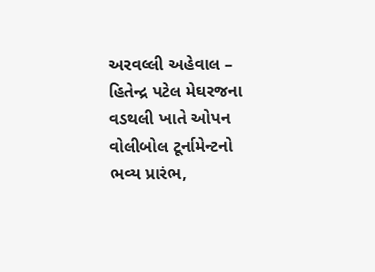અરવલ્લી અહેવાલ – હિતેન્દ્ર પટેલ મેઘરજના વડથલી ખાતે ઓપન વોલીબોલ ટૂર્નામેન્ટનો ભવ્ય પ્રારંભ,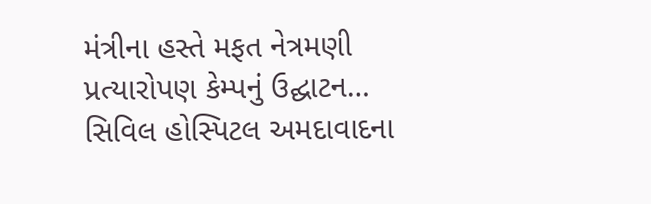મંત્રીના હસ્તે મફત નેત્રમણી પ્રત્યારોપણ કેમ્પનું ઉદ્ઘાટન…
સિવિલ હોસ્પિટલ અમદાવાદના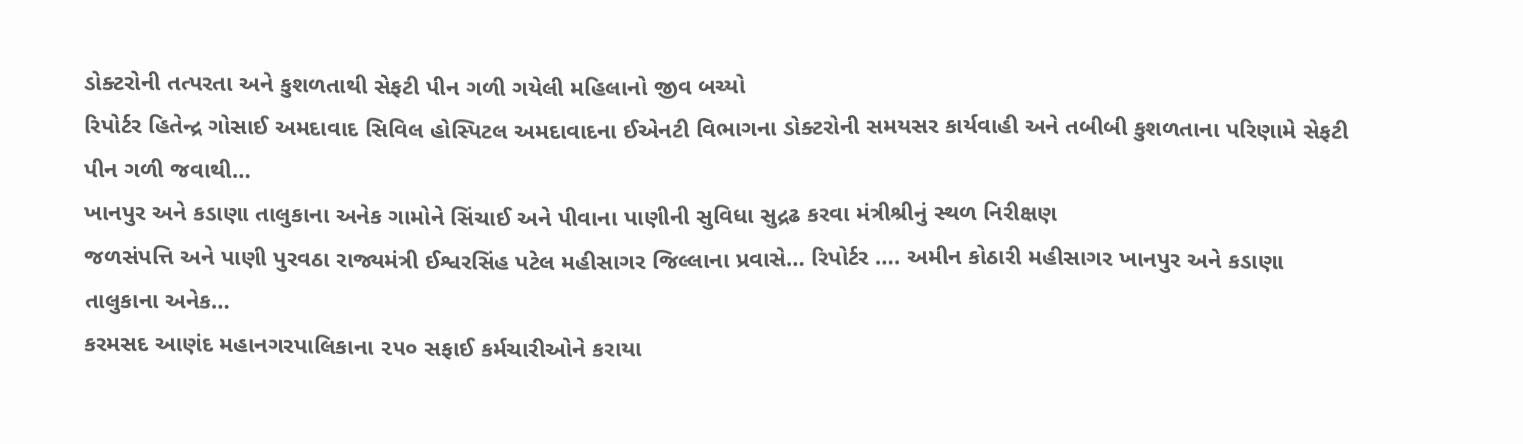ડોક્ટરોની તત્પરતા અને કુશળતાથી સેફટી પીન ગળી ગયેલી મહિલાનો જીવ બચ્યો
રિપોર્ટર હિતેન્દ્ર ગોસાઈ અમદાવાદ સિવિલ હોસ્પિટલ અમદાવાદના ઈએનટી વિભાગના ડોક્ટરોની સમયસર કાર્યવાહી અને તબીબી કુશળતાના પરિણામે સેફટી પીન ગળી જવાથી…
ખાનપુર અને કડાણા તાલુકાના અનેક ગામોને સિંચાઈ અને પીવાના પાણીની સુવિધા સુદ્રઢ કરવા મંત્રીશ્રીનું સ્થળ નિરીક્ષણ
જળસંપત્તિ અને પાણી પુરવઠા રાજ્યમંત્રી ઈશ્વરસિંહ પટેલ મહીસાગર જિલ્લાના પ્રવાસે… રિપોર્ટર …. અમીન કોઠારી મહીસાગર ખાનપુર અને કડાણા તાલુકાના અનેક…
કરમસદ આણંદ મહાનગરપાલિકાના ૨૫૦ સફાઈ કર્મચારીઓને કરાયા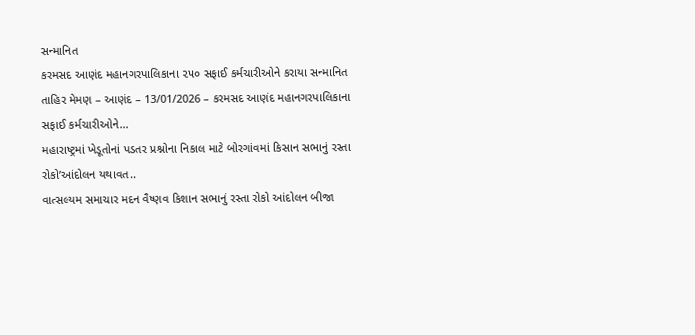સન્માનિત
કરમસદ આણંદ મહાનગરપાલિકાના ૨૫૦ સફાઈ કર્મચારીઓને કરાયા સન્માનિત તાહિર મેમણ – આણંદ – 13/01/2026 – કરમસદ આણંદ મહાનગરપાલિકાના સફાઈ કર્મચારીઓને…
મહારાષ્ટ્રમાં ખેડૂતોનાં પડતર પ્રશ્નોના નિકાલ માટે બોરગાંવમાં કિસાન સભાનું રસ્તા રોકો’આંદોલન યથાવત..
વાત્સલ્યમ સમાચાર મદન વૈષ્ણવ કિશાન સભાનું રસ્તા રોકો આંદોલન બીજા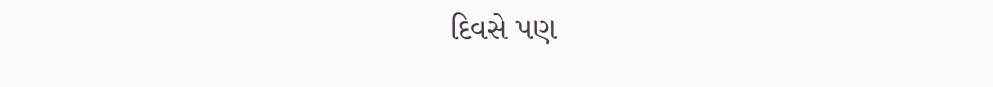દિવસે પણ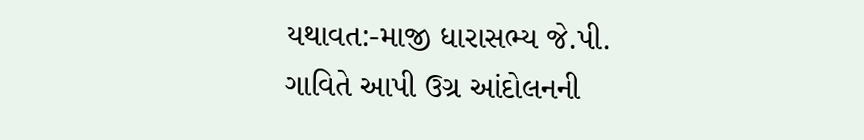યથાવત:-માજી ધારાસભ્ય જે.પી. ગાવિતે આપી ઉગ્ર આંદોલનની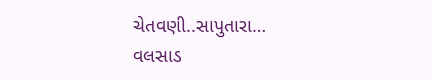ચેતવણી..સાપુતારા…
વલસાડ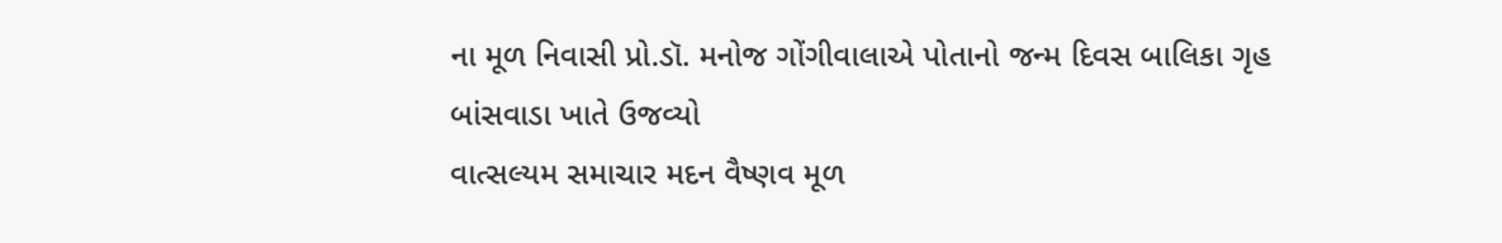ના મૂળ નિવાસી પ્રો.ડૉ. મનોજ ગોંગીવાલાએ પોતાનો જન્મ દિવસ બાલિકા ગૃહ બાંસવાડા ખાતે ઉજવ્યો
વાત્સલ્યમ સમાચાર મદન વૈષ્ણવ મૂળ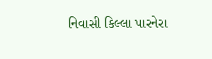નિવાસી કિલ્લા પારનેરા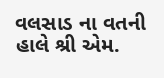વલસાડ ના વતની હાલે શ્રી એમ.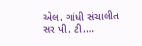એલ. ગાંધી સંચાલીત સર પી. ટી.…